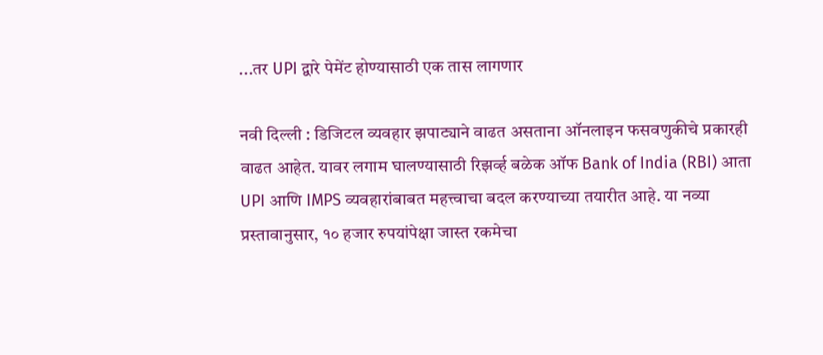...तर UPI द्वारे पेमेंट होण्यासाठी एक तास लागणार

नवी दिल्ली : डिजिटल व्यवहार झपाट्याने वाढत असताना ऑनलाइन फसवणुकीचे प्रकारही वाढत आहेत. यावर लगाम घालण्यासाठी रिझर्व्ह बळेक ऑफ Bank of India (RBI) आता UPI आणि IMPS व्यवहारांबाबत महत्त्वाचा बदल करण्याच्या तयारीत आहे. या नव्या प्रस्तावानुसार, १० हजार रुपयांपेक्षा जास्त रकमेचा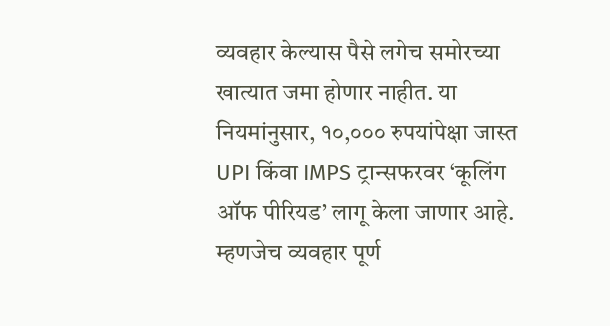व्यवहार केल्यास पैसे लगेच समोरच्या खात्यात जमा होणार नाहीत. या नियमांनुसार, १०,००० रुपयांपेक्षा जास्त UPI किंवा IMPS ट्रान्सफरवर ‘कूलिंग ऑफ पीरियड’ लागू केला जाणार आहे. म्हणजेच व्यवहार पूर्ण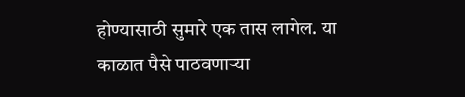होण्यासाठी सुमारे एक तास लागेल. या काळात पैसे पाठवणाऱ्या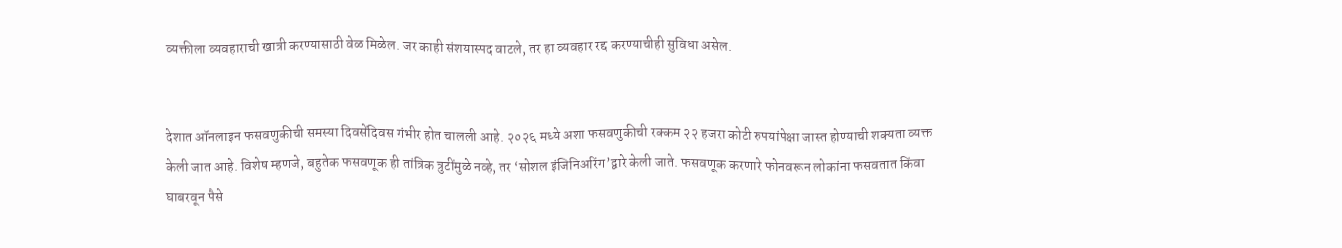व्यक्तीला व्यवहाराची खात्री करण्यासाठी वेळ मिळेल. जर काही संशयास्पद वाटले, तर हा व्यवहार रद्द करण्याचीही सुविधा असेल.


देशात ऑनलाइन फसवणुकीची समस्या दिवसेंदिवस गंभीर होत चालली आहे. २०२६ मध्ये अशा फसवणुकीची रक्कम २२ हजरा कोटी रुपयांपेक्षा जास्त होण्याची शक्यता व्यक्त केली जात आहे. विशेष म्हणजे, बहुतेक फसवणूक ही तांत्रिक त्रुटींमुळे नव्हे, तर ‘सोशल इंजिनिअरिंग’द्वारे केली जाते. फसवणूक करणारे फोनवरून लोकांना फसवतात किंवा घाबरवून पैसे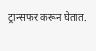ट्रान्सफर करून घेतात.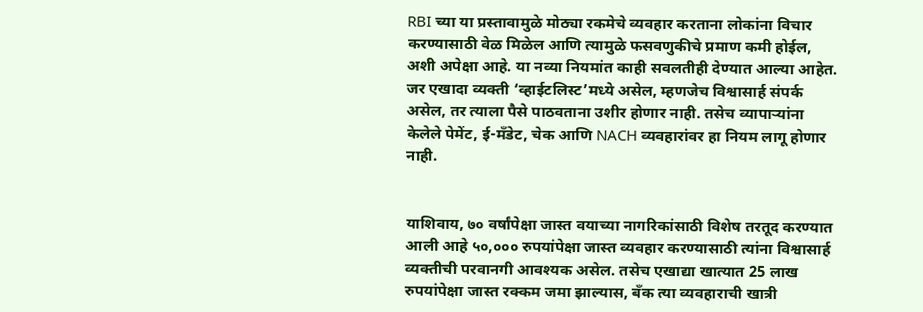RBI च्या या प्रस्तावामुळे मोठ्या रकमेचे व्यवहार करताना लोकांना विचार करण्यासाठी वेळ मिळेल आणि त्यामुळे फसवणुकीचे प्रमाण कमी होईल, अशी अपेक्षा आहे. या नव्या नियमांत काही सवलतीही देण्यात आल्या आहेत. जर एखादा व्यक्ती ‘व्हाईटलिस्ट’मध्ये असेल, म्हणजेच विश्वासार्ह संपर्क असेल, तर त्याला पैसे पाठवताना उशीर होणार नाही. तसेच व्यापाऱ्यांना केलेले पेमेंट, ई-मँडेट, चेक आणि NACH व्यवहारांवर हा नियम लागू होणार नाही.


याशिवाय, ७० वर्षांपेक्षा जास्त वयाच्या नागरिकांसाठी विशेष तरतूद करण्यात आली आहे ५०,००० रुपयांपेक्षा जास्त व्यवहार करण्यासाठी त्यांना विश्वासार्ह व्यक्तीची परवानगी आवश्यक असेल. तसेच एखाद्या खात्यात 25 लाख रुपयांपेक्षा जास्त रक्कम जमा झाल्यास, बँक त्या व्यवहाराची खात्री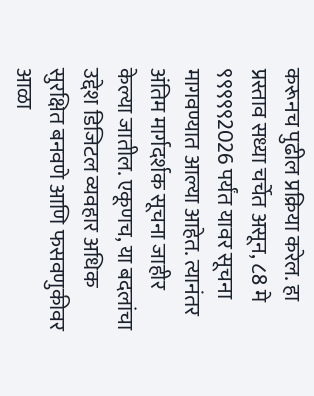करूनच पुढील प्रक्रिया करेल. हा प्रस्ताव सध्या चर्चेत असून, ८8 मे ९९९९९2026 पर्यंत यावर सूचना मागवण्यात आल्या आहेत. त्यानंतर अंतिम मार्गदर्शक सूचना जाहीर केल्या जातील. एकूणच, या बदलांचा उद्देश डिजिटल व्यवहार अधिक सुरक्षित बनवणे आणि फसवणुकीवर आळा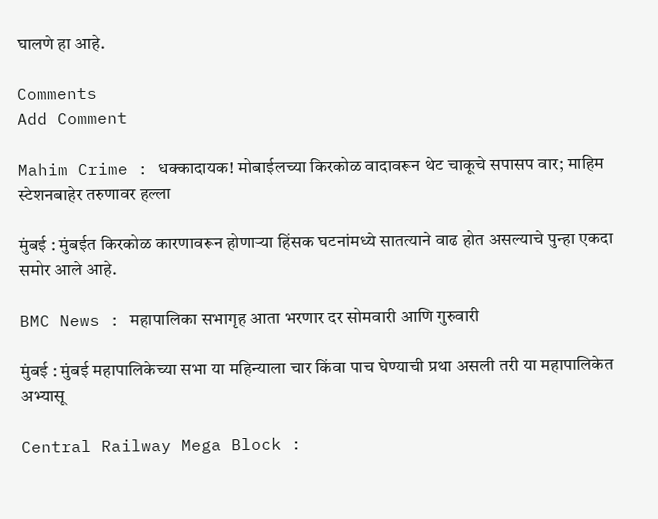घालणे हा आहे.

Comments
Add Comment

Mahim Crime : धक्कादायक! मोबाईलच्या किरकोळ वादावरून थेट चाकूचे सपासप वार; माहिम स्टेशनबाहेर तरुणावर हल्ला

मुंबई : मुंबईत किरकोळ कारणावरून होणाऱ्या हिंसक घटनांमध्ये सातत्याने वाढ होत असल्याचे पुन्हा एकदा समोर आले आहे.

BMC News : महापालिका सभागृह आता भरणार दर सोमवारी आणि गुरुवारी

मुंबई : मुंबई महापालिकेच्या सभा या महिन्याला चार किंवा पाच घेण्याची प्रथा असली तरी या महापालिकेत अभ्यासू

Central Railway Mega Block :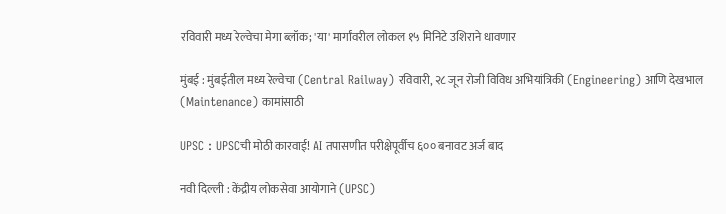रविवारी मध्य रेल्वेचा मेगा ब्लॉक; 'या' मार्गांवरील लोकल १५ मिनिटे उशिराने धावणार

मुंबई : मुंबईतील मध्य रेल्वेचा (Central Railway) रविवारी, २८ जून रोजी विविध अभियांत्रिकी (Engineering) आणि देखभाल (Maintenance) कामांसाठी

UPSC : UPSCची मोठी कारवाई! AI तपासणीत परीक्षेपूर्वीच ६०० बनावट अर्ज बाद

नवी दिल्ली : केंद्रीय लोकसेवा आयोगाने (UPSC)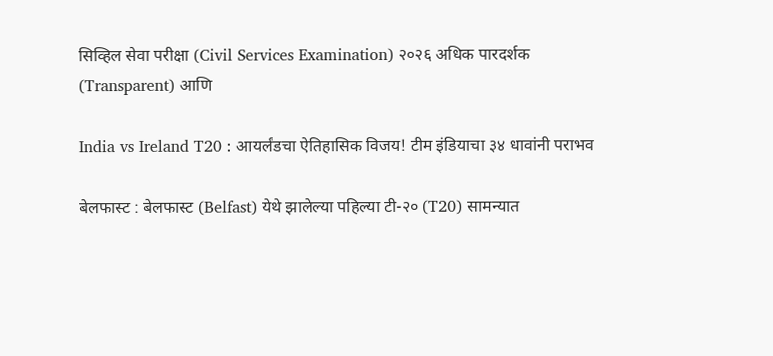सिव्हिल सेवा परीक्षा (Civil Services Examination) २०२६ अधिक पारदर्शक (Transparent) आणि

India vs Ireland T20 : आयर्लंडचा ऐतिहासिक विजय! टीम इंडियाचा ३४ धावांनी पराभव

बेलफास्ट : बेलफास्ट (Belfast) येथे झालेल्या पहिल्या टी-२० (T20) सामन्यात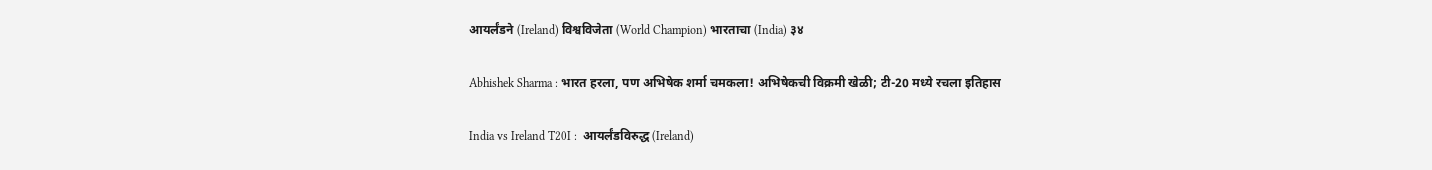आयर्लंडने (Ireland) विश्वविजेता (World Champion) भारताचा (India) ३४

Abhishek Sharma : भारत हरला, पण अभिषेक शर्मा चमकला! अभिषेकची विक्रमी खेळी; टी-20 मध्ये रचला इतिहास

India vs Ireland T20I :  आयर्लंडविरुद्ध (Ireland)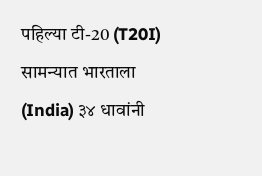पहिल्या टी-20 (T20I) सामन्यात भारताला (India) ३४ धावांनी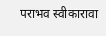पराभव स्वीकारावा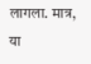लागला. मात्र, या